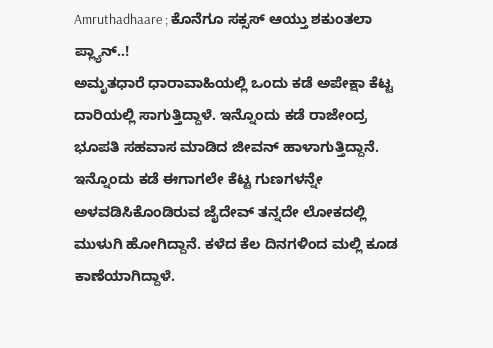Amruthadhaare ; ಕೊನೆಗೂ ಸಕ್ಸಸ್ ಆಯ್ತು ಶಕುಂತಲಾ ಪ್ಲ್ಯಾನ್..!
ಅಮೃತಧಾರೆ ಧಾರಾವಾಹಿಯಲ್ಲಿ ಒಂದು ಕಡೆ ಅಪೇಕ್ಷಾ ಕೆಟ್ಟ ದಾರಿಯಲ್ಲಿ ಸಾಗುತ್ತಿದ್ದಾಳೆ. ಇನ್ನೊಂದು ಕಡೆ ರಾಜೇಂದ್ರ ಭೂಪತಿ ಸಹವಾಸ ಮಾಡಿದ ಜೀವನ್ ಹಾಳಾಗುತ್ತಿದ್ದಾನೆ. ಇನ್ನೊಂದು ಕಡೆ ಈಗಾಗಲೇ ಕೆಟ್ಟ ಗುಣಗಳನ್ನೇ ಅಳವಡಿಸಿಕೊಂಡಿರುವ ಜೈದೇವ್ ತನ್ನದೇ ಲೋಕದಲ್ಲಿ ಮುಳುಗಿ ಹೋಗಿದ್ದಾನೆ. ಕಳೆದ ಕೆಲ ದಿನಗಳಿಂದ ಮಲ್ಲಿ ಕೂಡ ಕಾಣೆಯಾಗಿದ್ದಾಳೆ.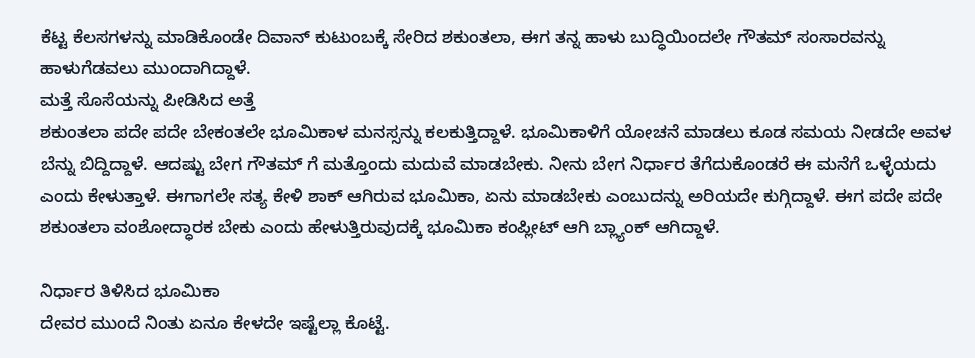ಕೆಟ್ಟ ಕೆಲಸಗಳನ್ನು ಮಾಡಿಕೊಂಡೇ ದಿವಾನ್ ಕುಟುಂಬಕ್ಕೆ ಸೇರಿದ ಶಕುಂತಲಾ, ಈಗ ತನ್ನ ಹಾಳು ಬುದ್ಧಿಯಿಂದಲೇ ಗೌತಮ್ ಸಂಸಾರವನ್ನು ಹಾಳುಗೆಡವಲು ಮುಂದಾಗಿದ್ದಾಳೆ.
ಮತ್ತೆ ಸೊಸೆಯನ್ನು ಪೀಡಿಸಿದ ಅತ್ತೆ
ಶಕುಂತಲಾ ಪದೇ ಪದೇ ಬೇಕಂತಲೇ ಭೂಮಿಕಾಳ ಮನಸ್ಸನ್ನು ಕಲಕುತ್ತಿದ್ದಾಳೆ. ಭೂಮಿಕಾಳಿಗೆ ಯೋಚನೆ ಮಾಡಲು ಕೂಡ ಸಮಯ ನೀಡದೇ ಅವಳ ಬೆನ್ನು ಬಿದ್ದಿದ್ದಾಳೆ. ಆದಷ್ಟು ಬೇಗ ಗೌತಮ್ ಗೆ ಮತ್ತೊಂದು ಮದುವೆ ಮಾಡಬೇಕು. ನೀನು ಬೇಗ ನಿರ್ಧಾರ ತೆಗೆದುಕೊಂಡರೆ ಈ ಮನೆಗೆ ಒಳ್ಳೆಯದು ಎಂದು ಕೇಳುತ್ತಾಳೆ. ಈಗಾಗಲೇ ಸತ್ಯ ಕೇಳಿ ಶಾಕ್ ಆಗಿರುವ ಭೂಮಿಕಾ, ಏನು ಮಾಡಬೇಕು ಎಂಬುದನ್ನು ಅರಿಯದೇ ಕುಗ್ಗಿದ್ದಾಳೆ. ಈಗ ಪದೇ ಪದೇ ಶಕುಂತಲಾ ವಂಶೋದ್ಧಾರಕ ಬೇಕು ಎಂದು ಹೇಳುತ್ತಿರುವುದಕ್ಕೆ ಭೂಮಿಕಾ ಕಂಪ್ಲೀಟ್ ಆಗಿ ಬ್ಲ್ಯಾಂಕ್ ಆಗಿದ್ದಾಳೆ.

ನಿರ್ಧಾರ ತಿಳಿಸಿದ ಭೂಮಿಕಾ
ದೇವರ ಮುಂದೆ ನಿಂತು ಏನೂ ಕೇಳದೇ ಇಷ್ಟೆಲ್ಲಾ ಕೊಟ್ಟೆ.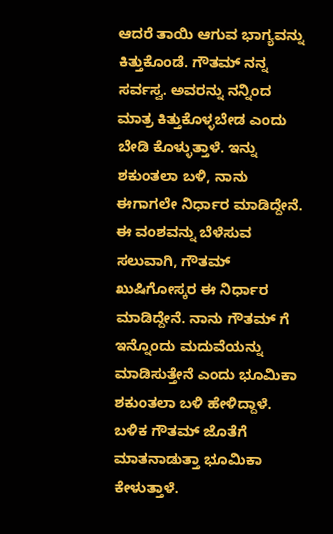ಆದರೆ ತಾಯಿ ಆಗುವ ಭಾಗ್ಯವನ್ನು ಕಿತ್ತುಕೊಂಡೆ. ಗೌತಮ್ ನನ್ನ ಸರ್ವಸ್ವ. ಅವರನ್ನು ನನ್ನಿಂದ ಮಾತ್ರ ಕಿತ್ತುಕೊಳ್ಳಬೇಡ ಎಂದು ಬೇಡಿ ಕೊಳ್ಳುತ್ತಾಳೆ. ಇನ್ನು ಶಕುಂತಲಾ ಬಳಿ, ನಾನು ಈಗಾಗಲೇ ನಿರ್ಧಾರ ಮಾಡಿದ್ದೇನೆ. ಈ ವಂಶವನ್ನು ಬೆಳೆಸುವ ಸಲುವಾಗಿ, ಗೌತಮ್ ಖುಷಿಗೋಸ್ಕರ ಈ ನಿರ್ಧಾರ ಮಾಡಿದ್ದೇನೆ. ನಾನು ಗೌತಮ್ ಗೆ ಇನ್ನೊಂದು ಮದುವೆಯನ್ನು ಮಾಡಿಸುತ್ತೇನೆ ಎಂದು ಭೂಮಿಕಾ ಶಕುಂತಲಾ ಬಳಿ ಹೇಳಿದ್ದಾಳೆ. ಬಳಿಕ ಗೌತಮ್ ಜೊತೆಗೆ ಮಾತನಾಡುತ್ತಾ ಭೂಮಿಕಾ ಕೇಳುತ್ತಾಳೆ.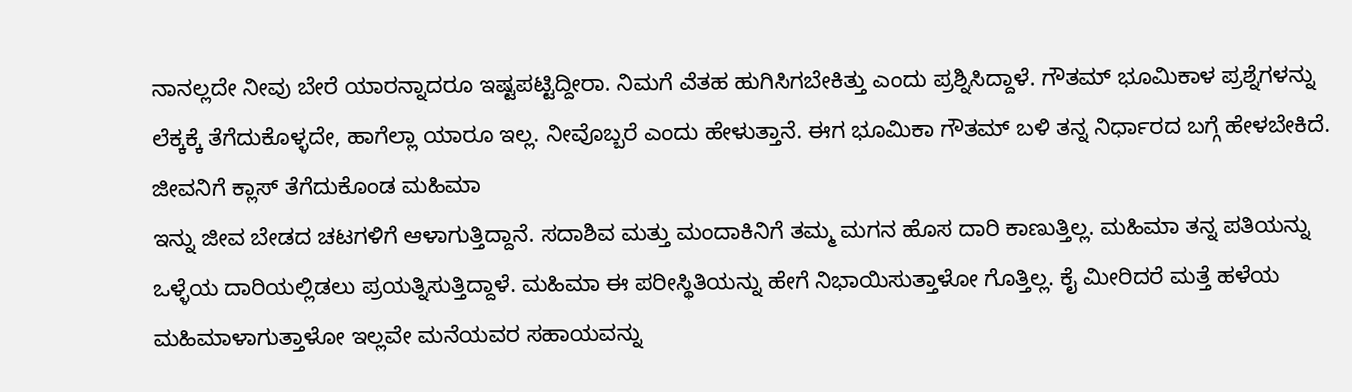ನಾನಲ್ಲದೇ ನೀವು ಬೇರೆ ಯಾರನ್ನಾದರೂ ಇಷ್ಟಪಟ್ಟಿದ್ದೀರಾ. ನಿಮಗೆ ಎೆತಹ ಹುಗಿಸಿಗಬೇಕಿತ್ತು ಎಂದು ಪ್ರಶ್ನಿಸಿದ್ದಾಳೆ. ಗೌತಮ್ ಭೂಮಿಕಾಳ ಪ್ರಶ್ನೆಗಳನ್ನು ಲೆಕ್ಕಕ್ಕೆ ತೆಗೆದುಕೊಳ್ಳದೇ, ಹಾಗೆಲ್ಲಾ ಯಾರೂ ಇಲ್ಲ. ನೀವೊಬ್ಬರೆ ಎಂದು ಹೇಳುತ್ತಾನೆ. ಈಗ ಭೂಮಿಕಾ ಗೌತಮ್ ಬಳಿ ತನ್ನ ನಿರ್ಧಾರದ ಬಗ್ಗೆ ಹೇಳಬೇಕಿದೆ.
ಜೀವನಿಗೆ ಕ್ಲಾಸ್ ತೆಗೆದುಕೊಂಡ ಮಹಿಮಾ
ಇನ್ನು ಜೀವ ಬೇಡದ ಚಟಗಳಿಗೆ ಆಳಾಗುತ್ತಿದ್ದಾನೆ. ಸದಾಶಿವ ಮತ್ತು ಮಂದಾಕಿನಿಗೆ ತಮ್ಮ ಮಗನ ಹೊಸ ದಾರಿ ಕಾಣುತ್ತಿಲ್ಲ. ಮಹಿಮಾ ತನ್ನ ಪತಿಯನ್ನು ಒಳ್ಳೆಯ ದಾರಿಯಲ್ಲಿಡಲು ಪ್ರಯತ್ನಿಸುತ್ತಿದ್ದಾಳೆ. ಮಹಿಮಾ ಈ ಪರೀಸ್ಥಿತಿಯನ್ನು ಹೇಗೆ ನಿಭಾಯಿಸುತ್ತಾಳೋ ಗೊತ್ತಿಲ್ಲ. ಕೈ ಮೀರಿದರೆ ಮತ್ತೆ ಹಳೆಯ ಮಹಿಮಾಳಾಗುತ್ತಾಳೋ ಇಲ್ಲವೇ ಮನೆಯವರ ಸಹಾಯವನ್ನು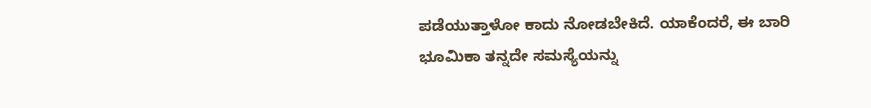ಪಡೆಯುತ್ತಾಳೋ ಕಾದು ನೋಡಬೇಕಿದೆ. ಯಾಕೆಂದರೆ, ಈ ಬಾರಿ ಭೂಮಿಕಾ ತನ್ನದೇ ಸಮಸ್ಯೆಯನ್ನು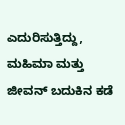ಎದುರಿಸುತ್ತಿದ್ದು, ಮಹಿಮಾ ಮತ್ತು ಜೀವನ್ ಬದುಕಿನ ಕಡೆ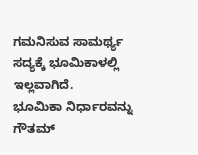ಗಮನಿಸುವ ಸಾಮರ್ಥ್ಯ ಸದ್ಯಕ್ಕೆ ಭೂಮಿಕಾಳಲ್ಲಿ ಇಲ್ಲವಾಗಿದೆ.
ಭೂಮಿಕಾ ನಿರ್ಧಾರವನ್ನು ಗೌತಮ್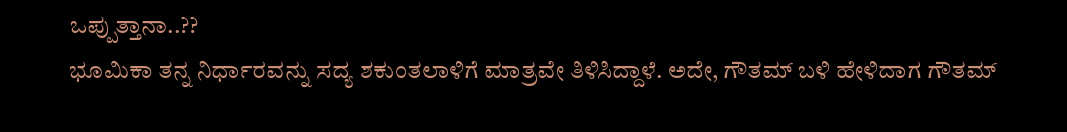ಒಪ್ಪುತ್ತಾನಾ..??
ಭೂಮಿಕಾ ತನ್ನ ನಿರ್ಧಾರವನ್ನು ಸದ್ಯ ಶಕುಂತಲಾಳಿಗೆ ಮಾತ್ರವೇ ತಿಳಿಸಿದ್ದಾಳೆ. ಅದೇ, ಗೌತಮ್ ಬಳಿ ಹೇಳಿದಾಗ ಗೌತಮ್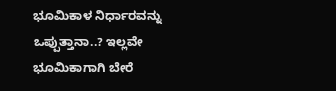ಭೂಮಿಕಾಳ ನಿರ್ಧಾರವನ್ನು ಒಪ್ಪುತ್ತಾನಾ..? ಇಲ್ಲವೇ ಭೂಮಿಕಾಗಾಗಿ ಬೇರೆ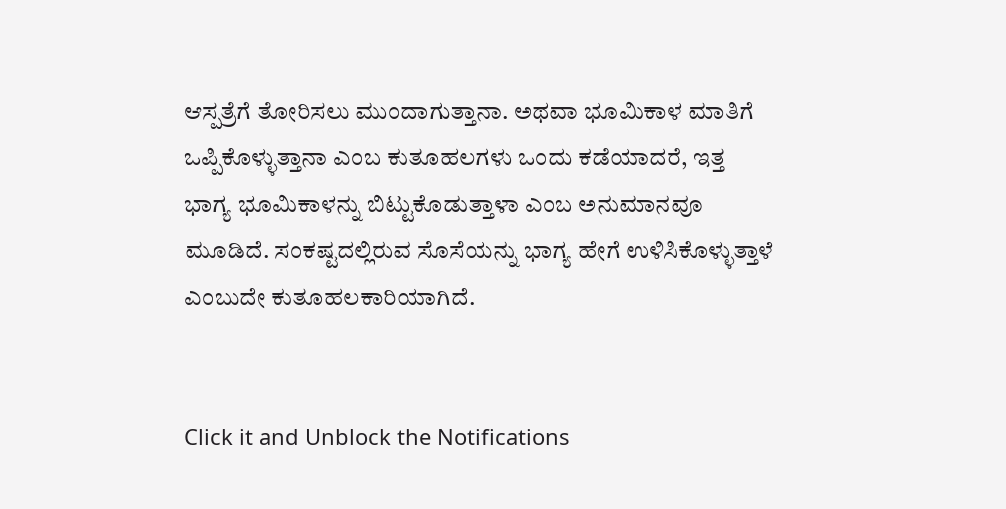ಆಸ್ಪತ್ರೆಗೆ ತೋರಿಸಲು ಮುಂದಾಗುತ್ತಾನಾ. ಅಥವಾ ಭೂಮಿಕಾಳ ಮಾತಿಗೆ ಒಪ್ಪಿಕೊಳ್ಳುತ್ತಾನಾ ಎಂಬ ಕುತೂಹಲಗಳು ಒಂದು ಕಡೆಯಾದರೆ, ಇತ್ತ ಭಾಗ್ಯ ಭೂಮಿಕಾಳನ್ನು ಬಿಟ್ಟುಕೊಡುತ್ತಾಳಾ ಎಂಬ ಅನುಮಾನವೂ ಮೂಡಿದೆ. ಸಂಕಷ್ಟದಲ್ಲಿರುವ ಸೊಸೆಯನ್ನು ಭಾಗ್ಯ ಹೇಗೆ ಉಳಿಸಿಕೊಳ್ಳುತ್ತಾಳೆ ಎಂಬುದೇ ಕುತೂಹಲಕಾರಿಯಾಗಿದೆ.


Click it and Unblock the Notifications